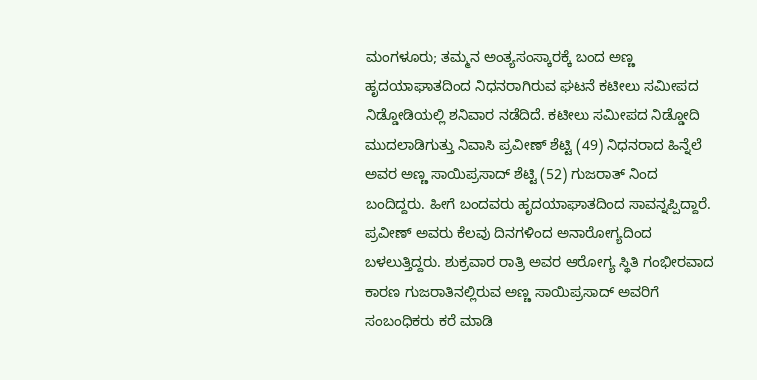ಮಂಗಳೂರು; ತಮ್ಮನ ಅಂತ್ಯಸಂಸ್ಕಾರಕ್ಕೆ ಬಂದ ಅಣ್ಣ ಹೃದಯಾಘಾತದಿಂದ ನಿಧನರಾಗಿರುವ ಘಟನೆ ಕಟೀಲು ಸಮೀಪದ ನಿಡ್ಡೋಡಿಯಲ್ಲಿ ಶನಿವಾರ ನಡೆದಿದೆ. ಕಟೀಲು ಸಮೀಪದ ನಿಡ್ಡೋದಿ ಮುದಲಾಡಿಗುತ್ತು ನಿವಾಸಿ ಪ್ರವೀಣ್ ಶೆಟ್ಟಿ (49) ನಿಧನರಾದ ಹಿನ್ನೆಲೆ ಅವರ ಅಣ್ಣ ಸಾಯಿಪ್ರಸಾದ್ ಶೆಟ್ಟಿ (52) ಗುಜರಾತ್ ನಿಂದ ಬಂದಿದ್ದರು. ಹೀಗೆ ಬಂದವರು ಹೃದಯಾಘಾತದಿಂದ ಸಾವನ್ನಪ್ಪಿದ್ದಾರೆ.
ಪ್ರವೀಣ್ ಅವರು ಕೆಲವು ದಿನಗಳಿಂದ ಅನಾರೋಗ್ಯದಿಂದ ಬಳಲುತ್ತಿದ್ದರು. ಶುಕ್ರವಾರ ರಾತ್ರಿ ಅವರ ಆರೋಗ್ಯ ಸ್ಥಿತಿ ಗಂಭೀರವಾದ ಕಾರಣ ಗುಜರಾತಿನಲ್ಲಿರುವ ಅಣ್ಣ ಸಾಯಿಪ್ರಸಾದ್ ಅವರಿಗೆ ಸಂಬಂಧಿಕರು ಕರೆ ಮಾಡಿ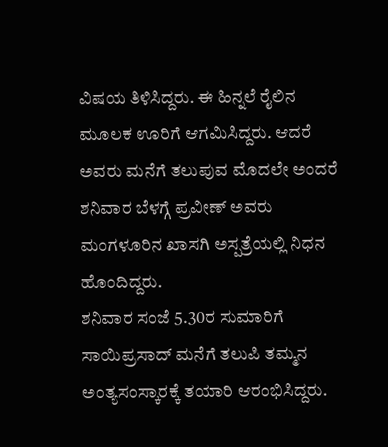ವಿಷಯ ತಿಳಿಸಿದ್ದರು. ಈ ಹಿನ್ನಲೆ ರೈಲಿನ ಮೂಲಕ ಊರಿಗೆ ಆಗಮಿಸಿದ್ದರು. ಆದರೆ ಅವರು ಮನೆಗೆ ತಲುಪುವ ಮೊದಲೇ ಅಂದರೆ ಶನಿವಾರ ಬೆಳಗ್ಗೆ ಪ್ರವೀಣ್ ಅವರು ಮಂಗಳೂರಿನ ಖಾಸಗಿ ಅಸ್ಪತ್ರೆಯಲ್ಲಿ ನಿಧನ ಹೊಂದಿದ್ದರು.
ಶನಿವಾರ ಸಂಜೆ 5.30ರ ಸುಮಾರಿಗೆ ಸಾಯಿಪ್ರಸಾದ್ ಮನೆಗೆ ತಲುಪಿ ತಮ್ಮನ ಅಂತ್ಯಸಂಸ್ಕಾರಕ್ಕೆ ತಯಾರಿ ಆರಂಭಿಸಿದ್ದರು.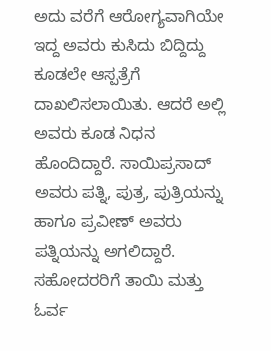ಅದು ವರೆಗೆ ಆರೋಗ್ಯವಾಗಿಯೇ ಇದ್ದ ಅವರು ಕುಸಿದು ಬಿದ್ದಿದ್ದು ಕೂಡಲೇ ಆಸ್ಪತ್ರೆಗೆ ದಾಖಲಿಸಲಾಯಿತು. ಆದರೆ ಅಲ್ಲಿ ಅವರು ಕೂಡ ನಿಧನ ಹೊಂದಿದ್ದಾರೆ. ಸಾಯಿಪ್ರಸಾದ್ ಅವರು ಪತ್ನಿ, ಪುತ್ರ, ಪುತ್ರಿಯನ್ನು ಹಾಗೂ ಪ್ರವೀಣ್ ಅವರು ಪತ್ನಿಯನ್ನು ಅಗಲಿದ್ದಾರೆ. ಸಹೋದರರಿಗೆ ತಾಯಿ ಮತ್ತು ಓರ್ವ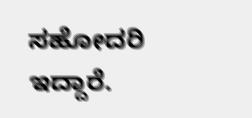ಸಹೋದರಿ ಇದ್ದಾರೆ.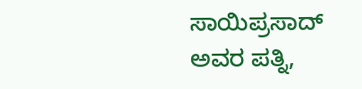ಸಾಯಿಪ್ರಸಾದ್ ಅವರ ಪತ್ನಿ,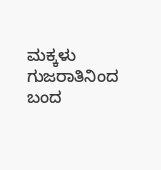ಮಕ್ಕಳು ಗುಜರಾತಿನಿಂದ ಬಂದ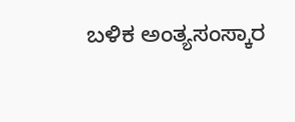ಬಳಿಕ ಅಂತ್ಯಸಂಸ್ಕಾರ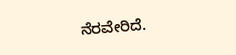ನೆರವೇರಿದೆ.